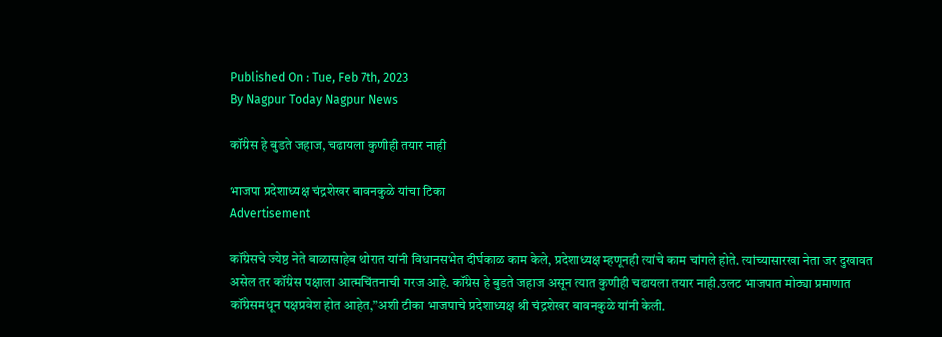Published On : Tue, Feb 7th, 2023
By Nagpur Today Nagpur News

कॉंग्रेस हे बुडते जहाज, चढायला कुणीही तयार नाही

भाजपा प्रदेशाध्यक्ष चंद्रशेखर बावनकुळे यांचा टिका
Advertisement

कॉंग्रेसचे ज्येष्ठ नेते बाळासाहेब थोरात यांनी विधानसभेत दीर्घकाळ काम केले, प्रदेशाध्यक्ष म्हणूनही त्यांचे काम चांगले होते. त्यांच्यासारखा नेता जर दुखावत असेल तर कॉंग्रेस पक्षाला आत्मचिंतनाची गरज आहे. कॉंग्रेस हे बुडते जहाज असून त्यात कुणीही चढायला तयार नाही.उलट भाजपात मोठ्या प्रमाणात कॉंग्रेसमधून पक्षप्रवेश होत आहेत,”अशी टीका भाजपाचे प्रदेशाध्यक्ष श्री चंद्रशेखर बावनकुळे यांनी केली.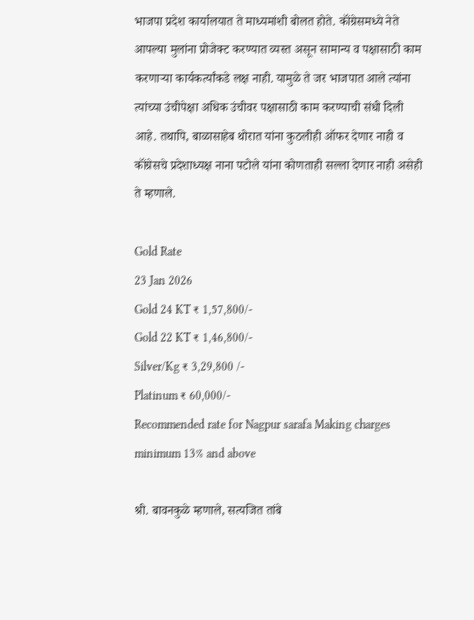भाजपा प्रदेश कार्यालयात ते माध्यमांशी बोलत होते. कॉंग्रेसमध्ये नेते आपल्या मुलांना प्रोजेक्ट करण्यात व्यस्त असून सामान्य व पक्षासाठी काम करणाऱ्या कार्यकर्त्यांकडे लक्ष नाही. यामुळे ते जर भाजपात आले त्यांना त्यांच्या उंचीपेक्षा अधिक उंचीवर पक्षासाठी काम करण्याची संधी दिली आहे. तथापि, बाळासाहेब थोरात यांना कुठलीही ऑफर देणार नाही व कॉंग्रेसचे प्रदेशाध्यक्ष नाना पटोले यांना कोणताही सल्ला देणार नाही असेही ते म्हणाले.

Gold Rate
23 Jan 2026
Gold 24 KT ₹ 1,57,800/-
Gold 22 KT ₹ 1,46,800/-
Silver/Kg ₹ 3,29,800 /-
Platinum ₹ 60,000/-
Recommended rate for Nagpur sarafa Making charges minimum 13% and above

श्री. बावनकुळे म्हणाले, सत्यजित तांबे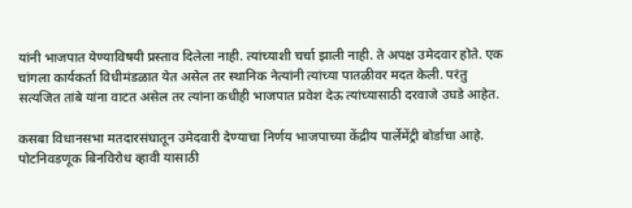यांनी भाजपात येण्याविषयी प्रस्ताव दिलेला नाही. त्यांच्याशी चर्चा झाली नाही. ते अपक्ष उमेदवार होते. एक चांगला कार्यकर्ता विधीमंडळात येत असेल तर स्थानिक नेत्यांनी त्यांच्या पातळीवर मदत केली. परंतु सत्यजित तांबे यांना वाटत असेल तर त्यांना कधीही भाजपात प्रवेश देऊ त्यांच्यासाठी दरवाजे उघडे आहेत.

कसबा विधानसभा मतदारसंघातून उमेदवारी देण्याचा निर्णय भाजपाच्या केंद्रीय पार्लेमेंट्री बोर्डाचा आहे. पोटनिवडणूक बिनविरोध व्हावी यासाठी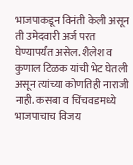भाजपाकडून विनंती केली असून ती उमेदवारी अर्ज परत घेण्यापर्यंत असेल. शैलेश व कुणाल टिळक यांची भेट घेतली असून त्यांच्या कोणतिही नाराजी नाही. कसबा व चिंचवडमध्ये भाजपाचाच विजय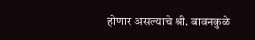होणार असल्याचे श्री. बावनकुळे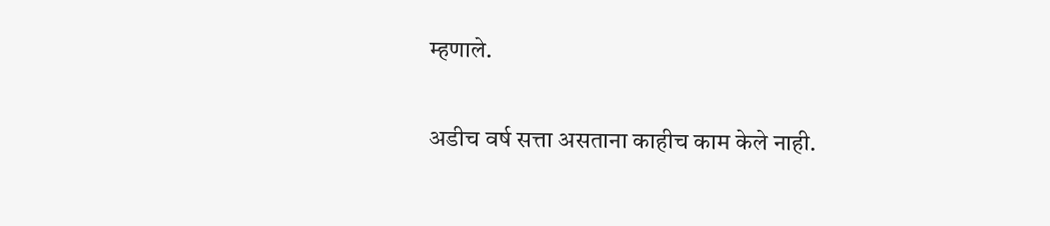म्हणाले.

अडीच वर्ष सत्ता असताना काहीच काम केले नाही.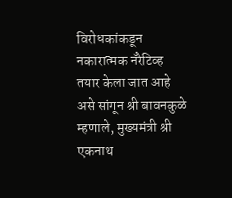विरोधकांकडून नकारात्मक नॅरेटिव्ह तयार केला जात आहे असे सांगून श्री बावनकुळे म्हणाले, मुख्यमंत्री श्री एकनाथ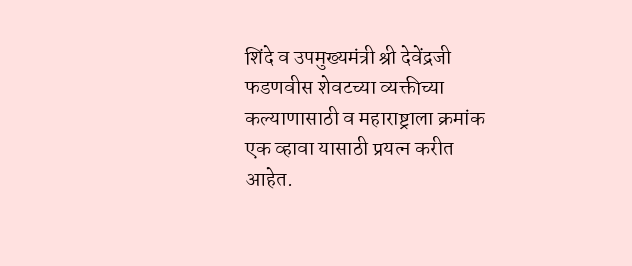शिंदे व उपमुख्यमंत्री श्री देवेंद्रजी फडणवीस शेवटच्या व्यक्तीच्या कल्याणासाठी व महाराष्ट्राला क्रमांक एक व्हावा यासाठी प्रयत्न करीत आहेत.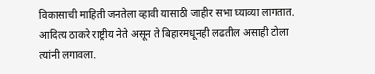विकासाची माहिती जनतेला व्हावी यासाठी जाहीर सभा घ्याव्या लागतात. आदित्य ठाकरे राष्ट्रीय नेते असून ते बिहारमधूनही लढतील असाही टोला त्यांनी लगावला.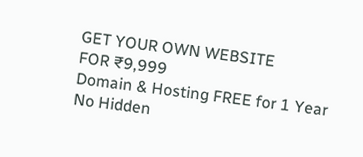GET YOUR OWN WEBSITE
FOR ₹9,999
Domain & Hosting FREE for 1 Year
No Hidden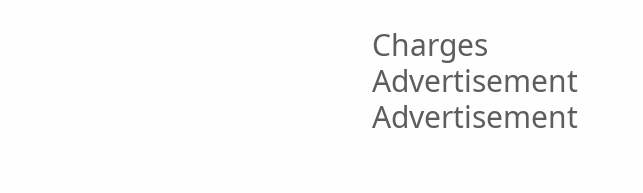Charges
Advertisement
Advertisement